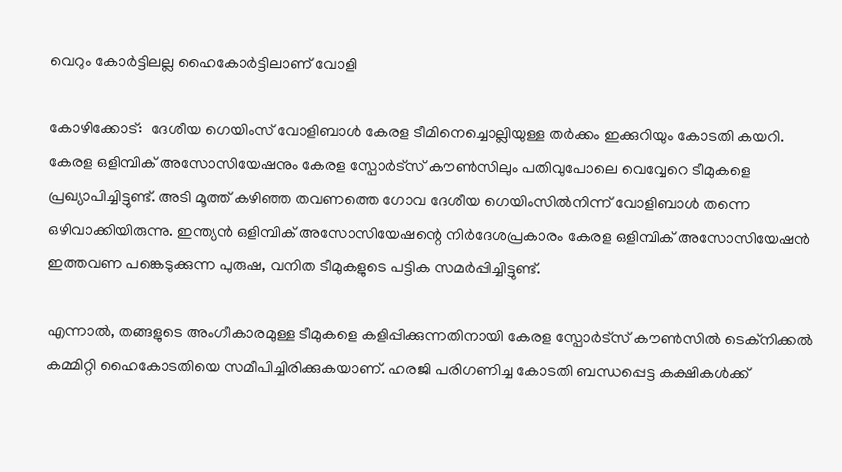വെറും കോർട്ടിലല്ല ഹൈകോർട്ടിലാണ് വോളി

കോഴിക്കോട്:  ദേശീയ ഗെയിംസ് വോളിബാൾ കേരള ടീമിനെച്ചൊല്ലിയുള്ള തർക്കം ഇക്കുറിയും കോടതി കയറി. കേരള ഒളിമ്പിക് അസോസിയേഷനും കേരള സ്പോർട്സ് കൗൺസിലും പതിവുപോലെ വെവ്വേറെ ടീമുകളെ പ്രഖ്യാപിച്ചിട്ടുണ്ട്. അടി മൂത്ത് കഴിഞ്ഞ തവണത്തെ ഗോവ ദേശീയ ഗെയിംസിൽനിന്ന് വോളിബാൾ തന്നെ ഒഴിവാക്കിയിരുന്നു. ഇന്ത്യൻ ഒളിമ്പിക് അസോസിയേഷന്റെ നിർദേശപ്രകാരം കേരള ഒളിമ്പിക് അസോസിയേഷൻ ഇത്തവണ പങ്കെടുക്കുന്ന പുരുഷ, വനിത ടീമുകളുടെ പട്ടിക സമർപ്പിച്ചിട്ടുണ്ട്.

എന്നാൽ, തങ്ങളുടെ അംഗീകാരമുള്ള ടീമുകളെ കളിപ്പിക്കുന്നതിനായി കേരള സ്പോർട്സ് കൗൺസിൽ ടെക്നിക്കൽ കമ്മിറ്റി ഹൈകോടതിയെ സമീപിച്ചിരിക്കുകയാണ്. ഹരജി പരിഗണിച്ച കോടതി ബന്ധപ്പെട്ട കക്ഷികൾക്ക്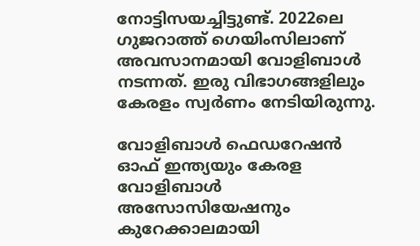നോട്ടിസയച്ചിട്ടുണ്ട്. 2022ലെ ഗുജറാത്ത് ഗെയിംസിലാണ് അവസാനമായി വോളിബാൾ നടന്നത്. ഇരു വിഭാഗങ്ങളിലും കേരളം സ്വർണം നേടിയിരുന്നു.

വോളിബാൾ ഫെഡറേഷൻ ഓഫ് ഇന്ത്യയും കേരള വോളിബാൾ അസോസിയേഷനും കുറേക്കാലമായി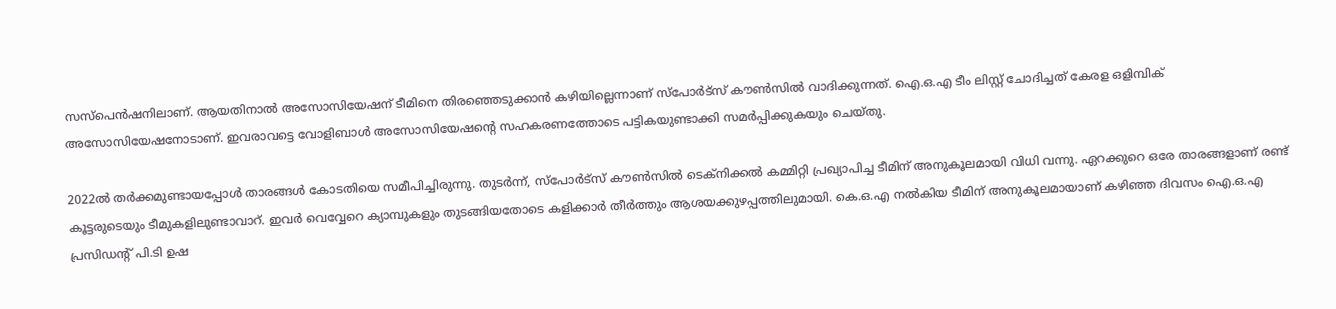സസ്പെൻഷനിലാണ്. ആയതിനാൽ അസോസിയേഷന് ടീമിനെ തിരഞ്ഞെടുക്കാൻ കഴിയില്ലെന്നാണ് സ്പോർട്സ് കൗൺസിൽ വാദിക്കുന്നത്. ഐ.ഒ.എ ടീം ലിസ്റ്റ് ചോദിച്ചത് കേരള ഒളിമ്പിക് അസോസിയേഷനോടാണ്. ഇവരാവട്ടെ വോളിബാൾ അസോസിയേഷന്റെ സഹകരണത്തോടെ പട്ടികയുണ്ടാക്കി സമർപ്പിക്കുകയും ചെയ്തു.

2022ൽ തർക്കമുണ്ടായപ്പോൾ താരങ്ങൾ കോടതിയെ സമീപിച്ചിരുന്നു. തുടർന്ന്, സ്പോർട്സ് കൗൺസിൽ ടെക്നിക്കൽ കമ്മിറ്റി പ്രഖ്യാപിച്ച ടീമിന് അനുകൂലമായി വിധി വന്നു. ഏറക്കുറെ ഒരേ താരങ്ങളാണ് രണ്ട് കൂട്ടരുടെയും ടീമുകളിലുണ്ടാവാറ്. ഇവർ വെവ്വേറെ ക്യാമ്പുകളും തുടങ്ങിയതോടെ കളിക്കാർ തീർത്തും ആശയക്കുഴപ്പത്തിലുമായി. കെ.ഒ.എ നൽകിയ ടീമിന് അനുകൂലമായാണ് കഴിഞ്ഞ ദിവസം ഐ.ഒ.എ പ്രസിഡന്റ് പി.ടി ഉഷ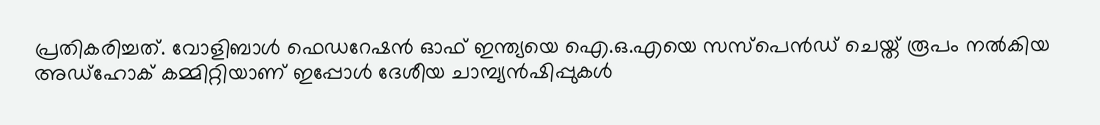പ്രതികരിച്ചത്. വോളിബാൾ ഫെഡറേഷൻ ഓഫ് ഇന്ത്യയെ ഐ.ഒ.എയെ സസ്പെൻഡ് ചെയ്ത് രൂപം നൽകിയ അഡ്ഹോക് കമ്മിറ്റിയാണ് ഇപ്പോൾ ദേശീയ ചാമ്പ്യൻഷിപ്പുകൾ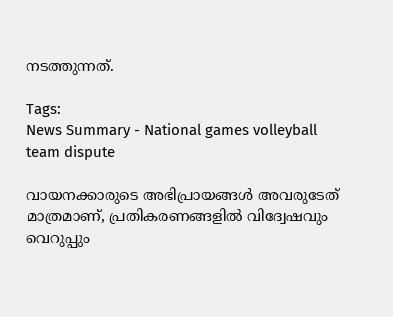നടത്തുന്നത്.

Tags:
News Summary - National games volleyball team dispute

വായനക്കാരുടെ അഭിപ്രായങ്ങള്‍ അവരുടേത് മാത്രമാണ്, പ്രതികരണങ്ങളിൽ വിദ്വേഷവും വെറുപ്പും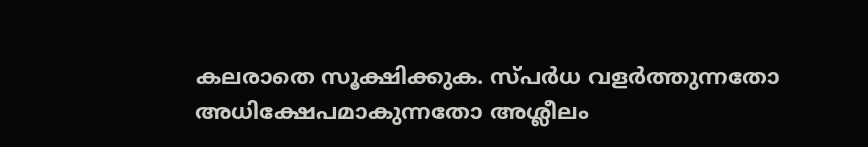കലരാതെ സൂക്ഷിക്കുക. സ്പർധ വളർത്തുന്നതോ അധിക്ഷേപമാകുന്നതോ അശ്ലീലം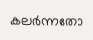കലർന്നതോ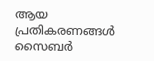ആയ പ്രതികരണങ്ങൾ സൈബർ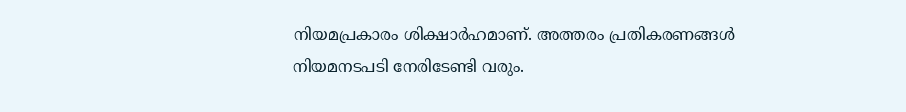നിയമപ്രകാരം ശിക്ഷാർഹമാണ്. അത്തരം പ്രതികരണങ്ങൾ നിയമനടപടി നേരിടേണ്ടി വരും.